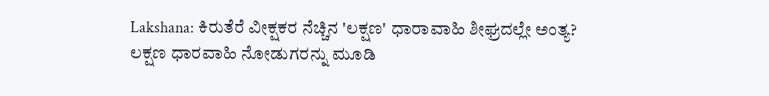Lakshana: ಕಿರುತೆರೆ ವೀಕ್ಷಕರ ನೆಚ್ಚಿನ 'ಲಕ್ಷಣ' ಧಾರಾವಾಹಿ ಶೀಘ್ರದಲ್ಲೇ ಅಂತ್ಯ?
ಲಕ್ಷಣ ಧಾರವಾಹಿ ನೋಡುಗರನ್ನು ಮೂಡಿ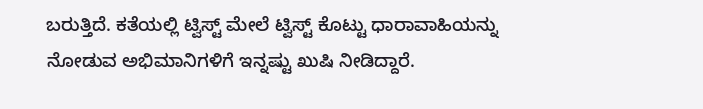ಬರುತ್ತಿದೆ. ಕತೆಯಲ್ಲಿ ಟ್ವಿಸ್ಟ್ ಮೇಲೆ ಟ್ವಿಸ್ಟ್ ಕೊಟ್ಟು ಧಾರಾವಾಹಿಯನ್ನು ನೋಡುವ ಅಭಿಮಾನಿಗಳಿಗೆ ಇನ್ನಷ್ಟು ಖುಷಿ ನೀಡಿದ್ದಾರೆ.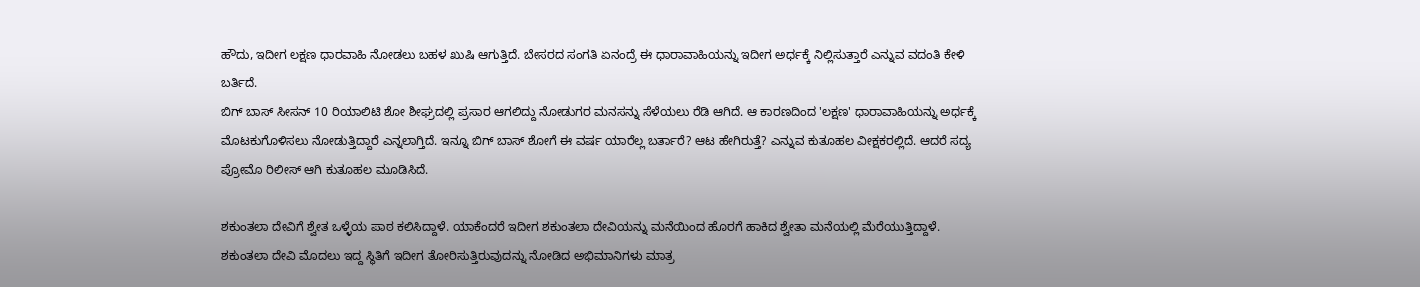ಹೌದು, ಇದೀಗ ಲಕ್ಷಣ ಧಾರವಾಹಿ ನೋಡಲು ಬಹಳ ಖುಷಿ ಆಗುತ್ತಿದೆ. ಬೇಸರದ ಸಂಗತಿ ಏನಂದ್ರೆ ಈ ಧಾರಾವಾಹಿಯನ್ನು ಇದೀಗ ಅರ್ಧಕ್ಕೆ ನಿಲ್ಲಿಸುತ್ತಾರೆ ಎನ್ನುವ ವದಂತಿ ಕೇಳಿ ಬರ್ತಿದೆ.
ಬಿಗ್ ಬಾಸ್ ಸೀಸನ್ 10 ರಿಯಾಲಿಟಿ ಶೋ ಶೀಘ್ರದಲ್ಲಿ ಪ್ರಸಾರ ಆಗಲಿದ್ದು ನೋಡುಗರ ಮನಸನ್ನು ಸೆಳೆಯಲು ರೆಡಿ ಆಗಿದೆ. ಆ ಕಾರಣದಿಂದ 'ಲಕ್ಷಣ' ಧಾರಾವಾಹಿಯನ್ನು ಅರ್ಧಕ್ಕೆ ಮೊಟಕುಗೊಳಿಸಲು ನೋಡುತ್ತಿದ್ದಾರೆ ಎನ್ನಲಾಗ್ತಿದೆ. ಇನ್ನೂ ಬಿಗ್ ಬಾಸ್ ಶೋಗೆ ಈ ವರ್ಷ ಯಾರೆಲ್ಲ ಬರ್ತಾರೆ? ಆಟ ಹೇಗಿರುತ್ತೆ? ಎನ್ನುವ ಕುತೂಹಲ ವೀಕ್ಷಕರಲ್ಲಿದೆ. ಆದರೆ ಸದ್ಯ ಪ್ರೋಮೊ ರಿಲೀಸ್ ಆಗಿ ಕುತೂಹಲ ಮೂಡಿಸಿದೆ.

ಶಕುಂತಲಾ ದೇವಿಗೆ ಶ್ವೇತ ಒಳ್ಳೆಯ ಪಾಠ ಕಲಿಸಿದ್ದಾಳೆ. ಯಾಕೆಂದರೆ ಇದೀಗ ಶಕುಂತಲಾ ದೇವಿಯನ್ನು ಮನೆಯಿಂದ ಹೊರಗೆ ಹಾಕಿದ ಶ್ವೇತಾ ಮನೆಯಲ್ಲಿ ಮೆರೆಯುತ್ತಿದ್ದಾಳೆ. ಶಕುಂತಲಾ ದೇವಿ ಮೊದಲು ಇದ್ದ ಸ್ಥಿತಿಗೆ ಇದೀಗ ತೋರಿಸುತ್ತಿರುವುದನ್ನು ನೋಡಿದ ಅಭಿಮಾನಿಗಳು ಮಾತ್ರ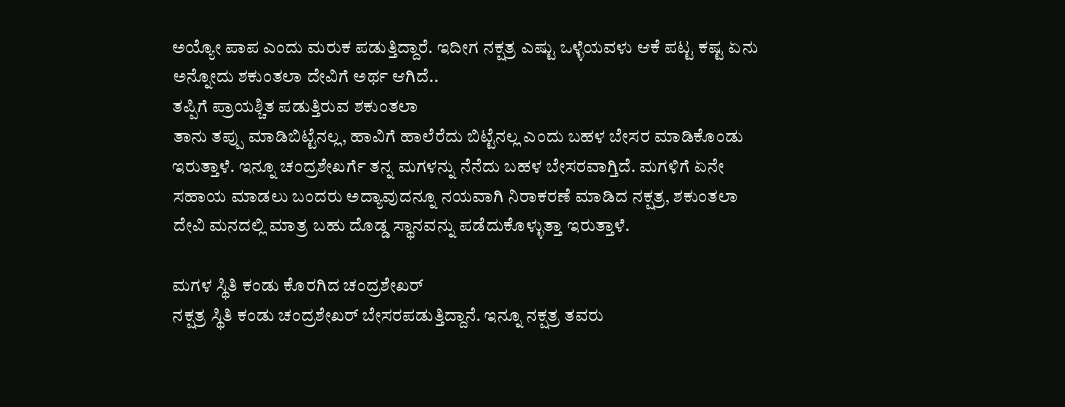ಅಯ್ಯೋ ಪಾಪ ಎಂದು ಮರುಕ ಪಡುತ್ತಿದ್ದಾರೆ. ಇದೀಗ ನಕ್ಷತ್ರ ಎಷ್ಟು ಒಳ್ಳೆಯವಳು ಆಕೆ ಪಟ್ಟ ಕಷ್ಟ ಏನು ಅನ್ನೋದು ಶಕುಂತಲಾ ದೇವಿಗೆ ಅರ್ಥ ಆಗಿದೆ..
ತಪ್ಪಿಗೆ ಪ್ರಾಯಶ್ಚಿತ ಪಡುತ್ತಿರುವ ಶಕುಂತಲಾ
ತಾನು ತಪ್ಪು ಮಾಡಿಬಿಟ್ಟೆನಲ್ಲ, ಹಾವಿಗೆ ಹಾಲೆರೆದು ಬಿಟ್ಟೆನಲ್ಲ ಎಂದು ಬಹಳ ಬೇಸರ ಮಾಡಿಕೊಂಡು ಇರುತ್ತಾಳೆ. ಇನ್ನೂ ಚಂದ್ರಶೇಖರ್ಗೆ ತನ್ನ ಮಗಳನ್ನು ನೆನೆದು ಬಹಳ ಬೇಸರವಾಗ್ತಿದೆ. ಮಗಳಿಗೆ ಏನೇ ಸಹಾಯ ಮಾಡಲು ಬಂದರು ಅದ್ಯಾವುದನ್ನೂ ನಯವಾಗಿ ನಿರಾಕರಣೆ ಮಾಡಿದ ನಕ್ಷತ್ರ, ಶಕುಂತಲಾ ದೇವಿ ಮನದಲ್ಲಿ ಮಾತ್ರ ಬಹು ದೊಡ್ಡ ಸ್ಥಾನವನ್ನು ಪಡೆದುಕೊಳ್ಳುತ್ತಾ ಇರುತ್ತಾಳೆ.

ಮಗಳ ಸ್ಥಿತಿ ಕಂಡು ಕೊರಗಿದ ಚಂದ್ರಶೇಖರ್
ನಕ್ಷತ್ರ ಸ್ಥಿತಿ ಕಂಡು ಚಂದ್ರಶೇಖರ್ ಬೇಸರಪಡುತ್ತಿದ್ದಾನೆ. ಇನ್ನೂ ನಕ್ಷತ್ರ ತವರು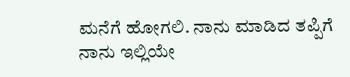ಮನೆಗೆ ಹೋಗಲಿ. ನಾನು ಮಾಡಿದ ತಪ್ಪಿಗೆ ನಾನು ಇಲ್ಲಿಯೇ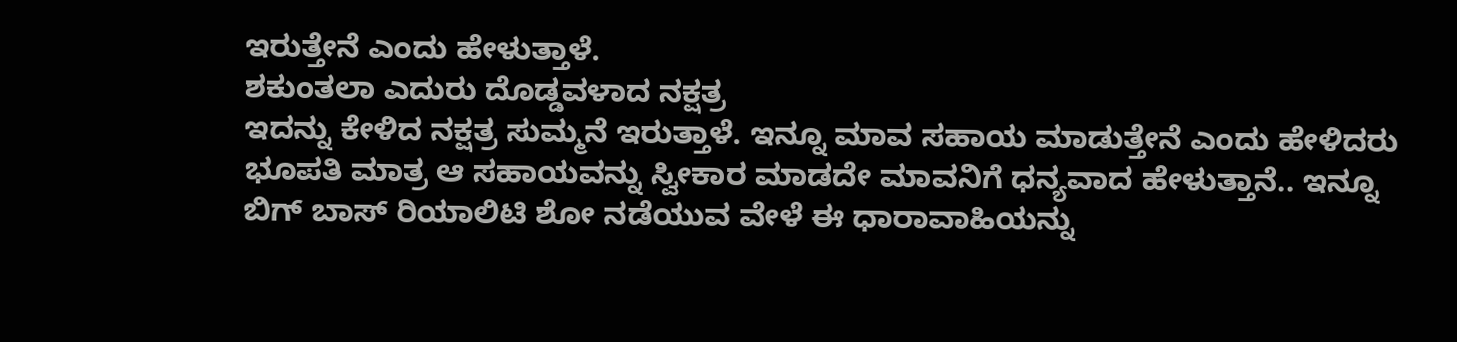ಇರುತ್ತೇನೆ ಎಂದು ಹೇಳುತ್ತಾಳೆ.
ಶಕುಂತಲಾ ಎದುರು ದೊಡ್ಡವಳಾದ ನಕ್ಷತ್ರ
ಇದನ್ನು ಕೇಳಿದ ನಕ್ಷತ್ರ ಸುಮ್ಮನೆ ಇರುತ್ತಾಳೆ. ಇನ್ನೂ ಮಾವ ಸಹಾಯ ಮಾಡುತ್ತೇನೆ ಎಂದು ಹೇಳಿದರು ಭೂಪತಿ ಮಾತ್ರ ಆ ಸಹಾಯವನ್ನು ಸ್ವೀಕಾರ ಮಾಡದೇ ಮಾವನಿಗೆ ಧನ್ಯವಾದ ಹೇಳುತ್ತಾನೆ.. ಇನ್ನೂ ಬಿಗ್ ಬಾಸ್ ರಿಯಾಲಿಟಿ ಶೋ ನಡೆಯುವ ವೇಳೆ ಈ ಧಾರಾವಾಹಿಯನ್ನು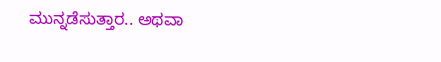ಮುನ್ನಡೆಸುತ್ತಾರ.. ಅಥವಾ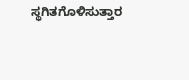ಸ್ಥಗಿತಗೊಳಿಸುತ್ತಾರ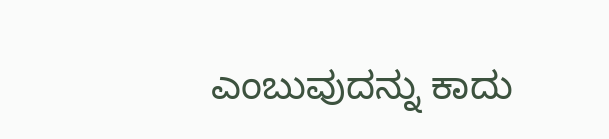ಎಂಬುವುದನ್ನು ಕಾದು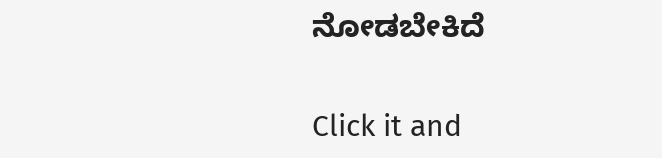ನೋಡಬೇಕಿದೆ


Click it and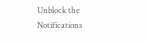Unblock the Notifications